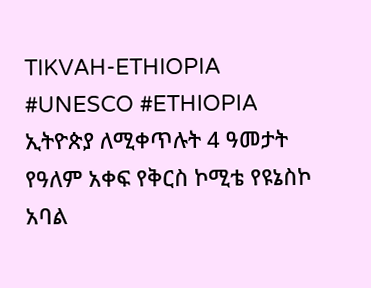TIKVAH-ETHIOPIA
#UNESCO #ETHIOPIA
ኢትዮጵያ ለሚቀጥሉት 4 ዓመታት የዓለም አቀፍ የቅርስ ኮሚቴ የዩኔስኮ አባል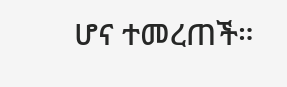ሆና ተመረጠች።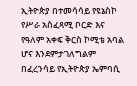ኢትዮጵያ በተመሳሳይ የዩኔስኮ የሥራ አስፈጻሚ ቦርድ እና የዓለም አቀፍ ቅርስ ኮሚቴ አባል ሆና እንደምታገለግልም በፈረንሳይ የኢትዮጵያ ኤምባሲ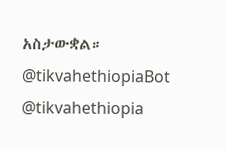አስታውቋል።
@tikvahethiopiaBot
@tikvahethiopia